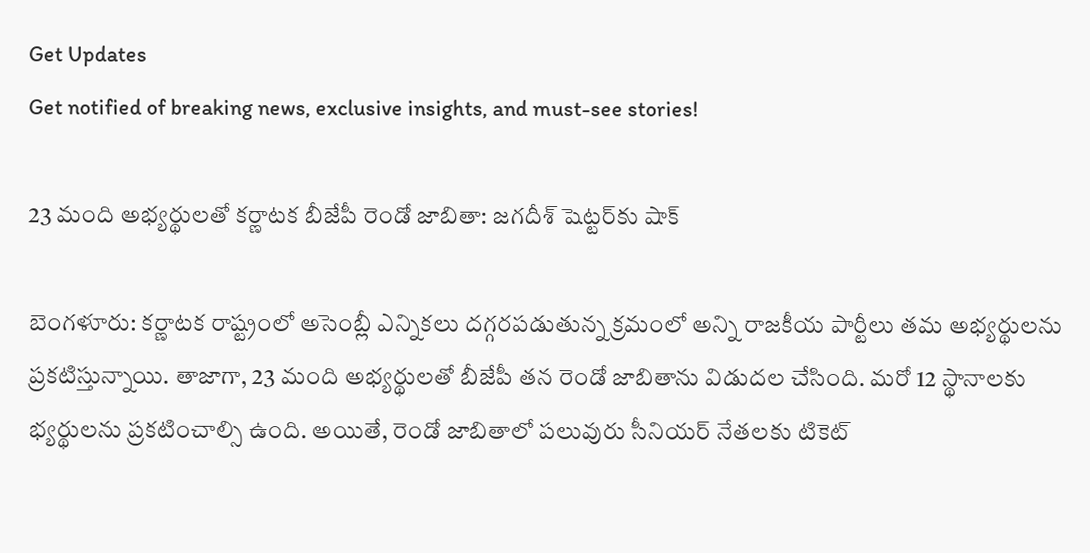Get Updates
Get notified of breaking news, exclusive insights, and must-see stories!

23 మంది అభ్యర్థులతో కర్ణాటక బీజేపీ రెండో జాబితా: జగదీశ్ షెట్టర్‌కు షాక్

బెంగళూరు: కర్ణాటక రాష్ట్రంలో అసెంబ్లీ ఎన్నికలు దగ్గరపడుతున్న క్రమంలో అన్ని రాజకీయ పార్టీలు తమ అభ్యర్థులను ప్రకటిస్తున్నాయి. తాజాగా, 23 మంది అభ్యర్థులతో బీజేపీ తన రెండో జాబితాను విడుదల చేసింది. మరో 12 స్థానాలకు భ్యర్థులను ప్రకటించాల్సి ఉంది. అయితే, రెండో జాబితాలో పలువురు సీనియర్ నేతలకు టికెట్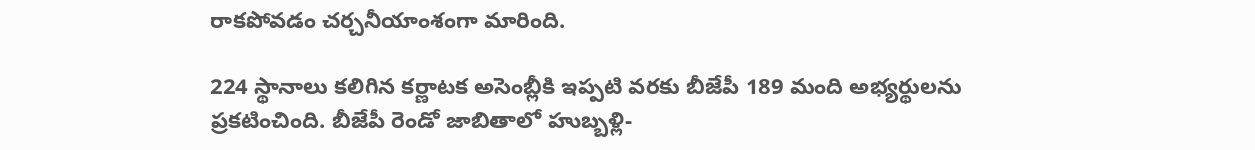రాకపోవడం చర్చనీయాంశంగా మారింది.

224 స్థానాలు కలిగిన కర్ణాటక అసెంబ్లీకి ఇప్పటి వరకు బీజేపీ 189 మంది అభ్యర్థులను ప్రకటించింది. బీజేపీ రెండో జాబితాలో హుబ్బళ్లి-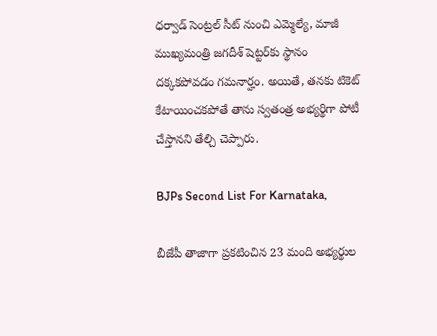ధర్వాడ్ సెంట్రల్ సీట్ నుంచి ఎమ్మెల్యే, మాజీ ముఖ్యమంత్రి జగదీశ్ షెట్టర్‌కు స్థానం దక్కకపోవడం గమనార్హం. అయితే, తనకు టికెట్ కేటాయించకపోతే తాను స్వతంత్ర అభ్యర్థిగా పోటీ చేస్తానని తేల్చి చెప్పారు.

BJPs Second List For Karnataka,

బీజేపీ తాజాగా ప్రకటించిన 23 మంది అభ్యర్థుల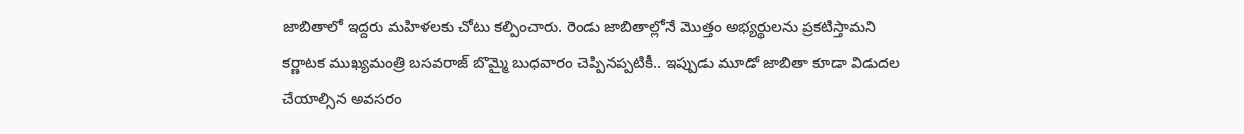జాబితాలో ఇద్దరు మహిళలకు చోటు కల్పించారు. రెండు జాబితాల్లోనే మొత్తం అభ్యర్థులను ప్రకటిస్తామని కర్ణాటక ముఖ్యమంత్రి బసవరాజ్ బొమ్మై బుధవారం చెప్పినప్పటికీ.. ఇప్పుడు మూడో జాబితా కూడా విడుదల చేయాల్సిన అవసరం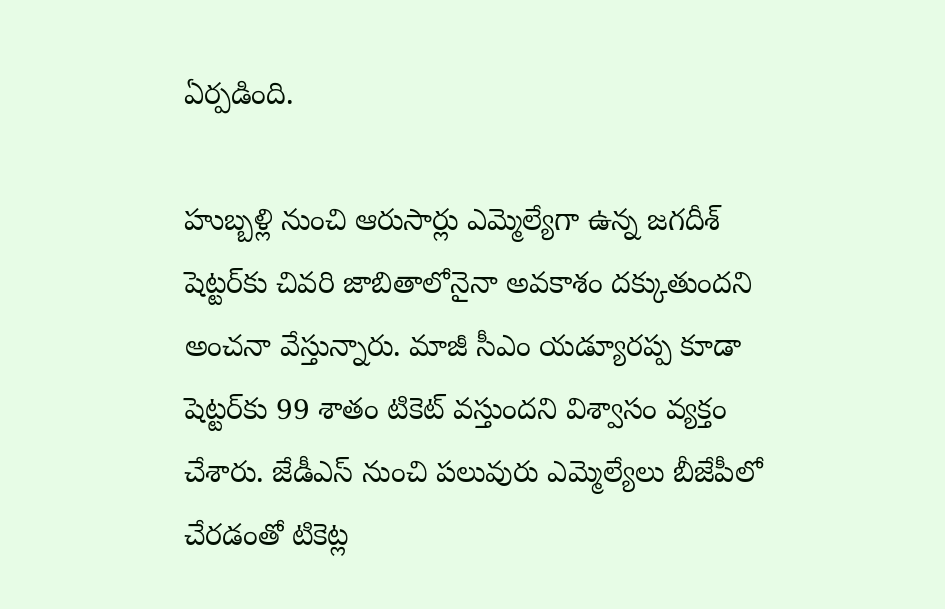ఏర్పడింది.

హుబ్బళ్లి నుంచి ఆరుసార్లు ఎమ్మెల్యేగా ఉన్న జగదీశ్ షెట్టర్‌కు చివరి జాబితాలోనైనా అవకాశం దక్కుతుందని అంచనా వేస్తున్నారు. మాజీ సీఎం యడ్యూరప్ప కూడా షెట్టర్‌కు 99 శాతం టికెట్ వస్తుందని విశ్వాసం వ్యక్తం చేశారు. జేడీఎస్ నుంచి పలువురు ఎమ్మెల్యేలు బీజేపీలో చేరడంతో టికెట్ల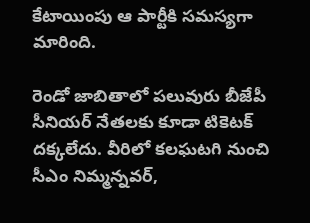కేటాయింపు ఆ పార్టీకి సమస్యగా మారింది.

రెండో జాబితాలో పలువురు బీజేపీ సీనియర్ నేతలకు కూడా టికెటక్ దక్కలేదు. వీరిలో కలఘటగి నుంచి సీఎం నిమ్మన్నవర్,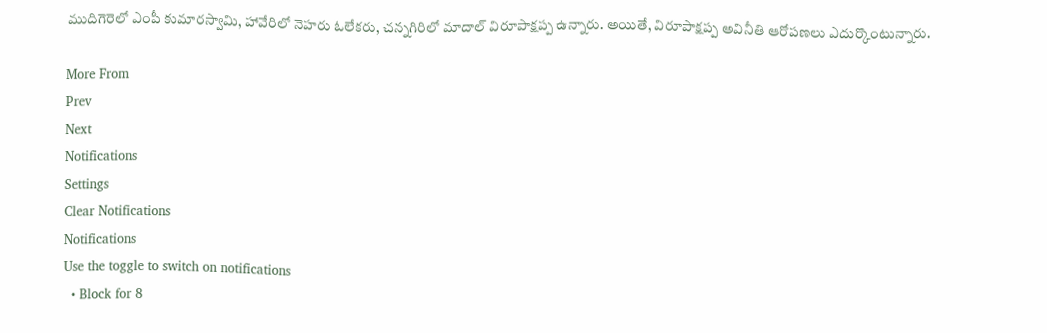ముదిగెరెలో ఎంపీ కుమారస్వామి, హావేరిలో నెహరు ఓలేకరు, చన్నగిరిలో మాదాల్ విరూపాక్షప్ప ఉన్నారు. అయితే, విరూపాక్షప్ప అవినీతి ఆరోపణలు ఎదుర్కొంటున్నారు.

More From
Prev
Next
Notifications
Settings
Clear Notifications
Notifications
Use the toggle to switch on notifications
  • Block for 8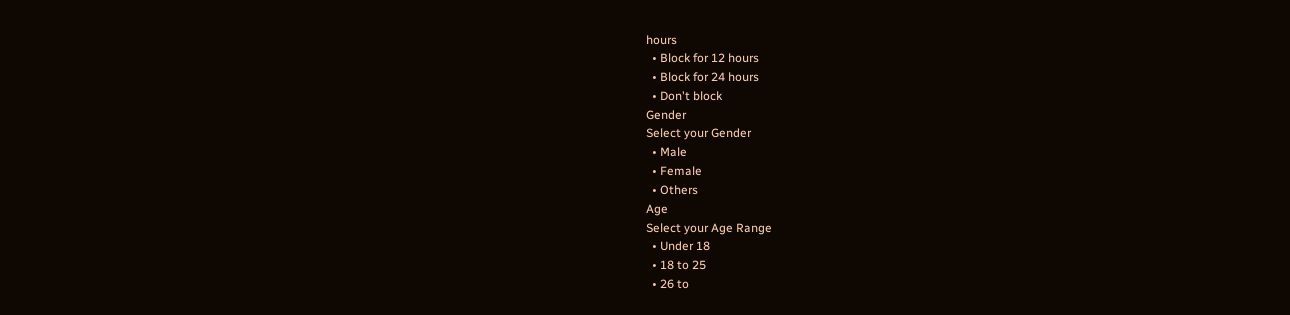hours
  • Block for 12 hours
  • Block for 24 hours
  • Don't block
Gender
Select your Gender
  • Male
  • Female
  • Others
Age
Select your Age Range
  • Under 18
  • 18 to 25
  • 26 to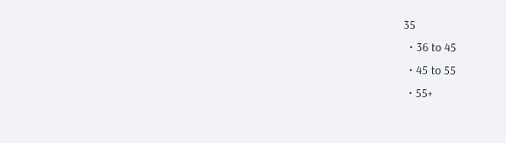35
  • 36 to 45
  • 45 to 55
  • 55+